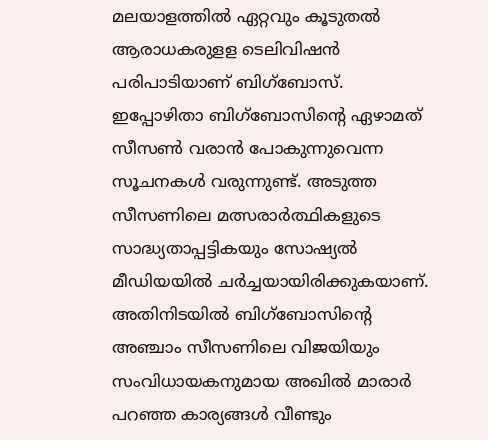മലയാളത്തിൽ ഏറ്റവും കൂടുതൽ ആരാധകരുളള ടെലിവിഷൻ പരിപാടിയാണ് ബിഗ്ബോസ്. ഇപ്പോഴിതാ ബിഗ്ബോസിന്റെ ഏഴാമത് സീസൺ വരാൻ പോകുന്നുവെന്ന സൂചനകൾ വരുന്നുണ്ട്. അടുത്ത സീസണിലെ മത്സരാർത്ഥികളുടെ സാദ്ധ്യതാപ്പട്ടികയും സോഷ്യൽ മീഡിയയിൽ ചർച്ചയായിരിക്കുകയാണ്. അതിനിടയിൽ ബിഗ്ബോസിന്റെ അഞ്ചാം സീസണിലെ വിജയിയും സംവിധായകനുമായ അഖിൽ മാരാർ പറഞ്ഞ കാര്യങ്ങൾ വീണ്ടും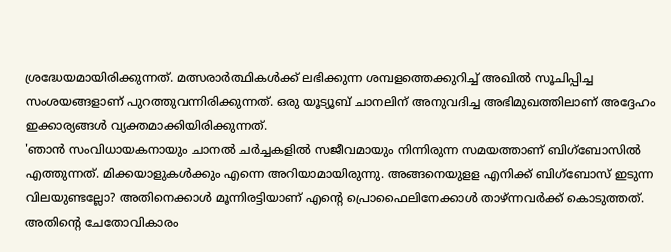ശ്രദ്ധേയമായിരിക്കുന്നത്. മത്സരാർത്ഥികൾക്ക് ലഭിക്കുന്ന ശമ്പളത്തെക്കുറിച്ച് അഖിൽ സൂചിപ്പിച്ച സംശയങ്ങളാണ് പുറത്തുവന്നിരിക്കുന്നത്. ഒരു യൂട്യൂബ് ചാനലിന് അനുവദിച്ച അഭിമുഖത്തിലാണ് അദ്ദേഹം ഇക്കാര്യങ്ങൾ വ്യക്തമാക്കിയിരിക്കുന്നത്.
'ഞാൻ സംവിധായകനായും ചാനൽ ചർച്ചകളിൽ സജീവമായും നിന്നിരുന്ന സമയത്താണ് ബിഗ്ബോസിൽ എത്തുന്നത്. മിക്കയാളുകൾക്കും എന്നെ അറിയാമായിരുന്നു. അങ്ങനെയുളള എനിക്ക് ബിഗ്ബോസ് ഇടുന്ന വിലയുണ്ടല്ലോ? അതിനെക്കാൾ മൂന്നിരട്ടിയാണ് എന്റെ പ്രൊഫൈലിനേക്കാൾ താഴ്ന്നവർക്ക് കൊടുത്തത്. അതിന്റെ ചേതോവികാരം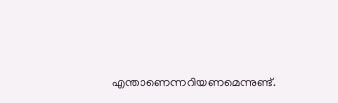എന്താണെന്നറിയണമെന്നുണ്ട്.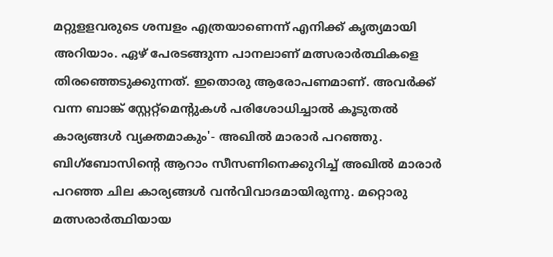മറ്റുളളവരുടെ ശമ്പളം എത്രയാണെന്ന് എനിക്ക് കൃത്യമായി അറിയാം. ഏഴ് പേരടങ്ങുന്ന പാനലാണ് മത്സരാർത്ഥികളെ തിരഞ്ഞെടുക്കുന്നത്. ഇതൊരു ആരോപണമാണ്. അവർക്ക് വന്ന ബാങ്ക് സ്റ്റേറ്റ്മെന്റുകൾ പരിശോധിച്ചാൽ കൂടുതൽ കാര്യങ്ങൾ വ്യക്തമാകും'- അഖിൽ മാരാർ പറഞ്ഞു.
ബിഗ്ബോസിന്റെ ആറാം സീസണിനെക്കുറിച്ച് അഖിൽ മാരാർ പറഞ്ഞ ചില കാര്യങ്ങൾ വൻവിവാദമായിരുന്നു. മറ്റൊരു മത്സരാർത്ഥിയായ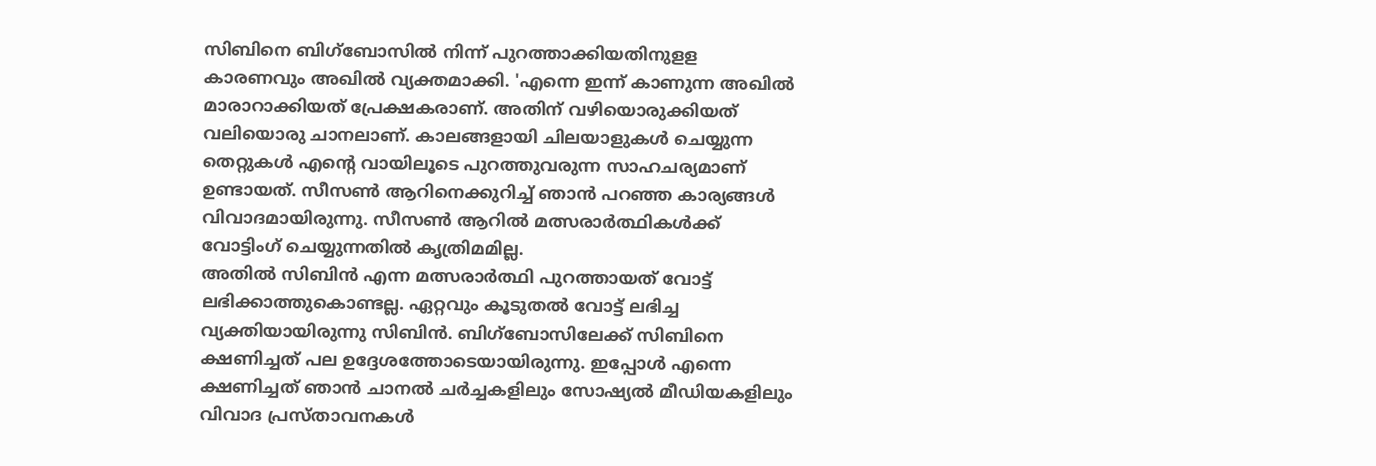സിബിനെ ബിഗ്ബോസിൽ നിന്ന് പുറത്താക്കിയതിനുളള കാരണവും അഖിൽ വ്യക്തമാക്കി. 'എന്നെ ഇന്ന് കാണുന്ന അഖിൽ മാരാറാക്കിയത് പ്രേക്ഷകരാണ്. അതിന് വഴിയൊരുക്കിയത് വലിയൊരു ചാനലാണ്. കാലങ്ങളായി ചിലയാളുകൾ ചെയ്യുന്ന തെറ്റുകൾ എന്റെ വായിലൂടെ പുറത്തുവരുന്ന സാഹചര്യമാണ് ഉണ്ടായത്. സീസൺ ആറിനെക്കുറിച്ച് ഞാൻ പറഞ്ഞ കാര്യങ്ങൾ വിവാദമായിരുന്നു. സീസൺ ആറിൽ മത്സരാർത്ഥികൾക്ക് വോട്ടിംഗ് ചെയ്യുന്നതിൽ കൃത്രിമമില്ല.
അതിൽ സിബിൻ എന്ന മത്സരാർത്ഥി പുറത്തായത് വോട്ട് ലഭിക്കാത്തുകൊണ്ടല്ല. ഏറ്റവും കൂടുതൽ വോട്ട് ലഭിച്ച വ്യക്തിയായിരുന്നു സിബിൻ. ബിഗ്ബോസിലേക്ക് സിബിനെ ക്ഷണിച്ചത് പല ഉദ്ദേശത്തോടെയായിരുന്നു. ഇപ്പോൾ എന്നെ ക്ഷണിച്ചത് ഞാൻ ചാനൽ ചർച്ചകളിലും സോഷ്യൽ മീഡിയകളിലും വിവാദ പ്രസ്താവനകൾ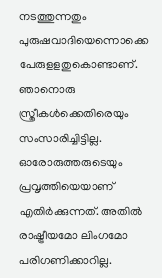നടത്തുന്നതും പുരുഷവാദിയെന്നൊക്കെ പേരുളളതുകൊണ്ടാണ്. ഞാനൊരു സ്ത്രീകൾക്കെതിരെയും സംസാരിച്ചിട്ടില്ല. ഓരോരുത്തരുടെയും പ്രവൃത്തിയെയാണ് എതിർക്കുന്നത്. അതിൽ രാഷ്ട്രീയമോ ലിംഗമോ പരിഗണിക്കാറില്ല.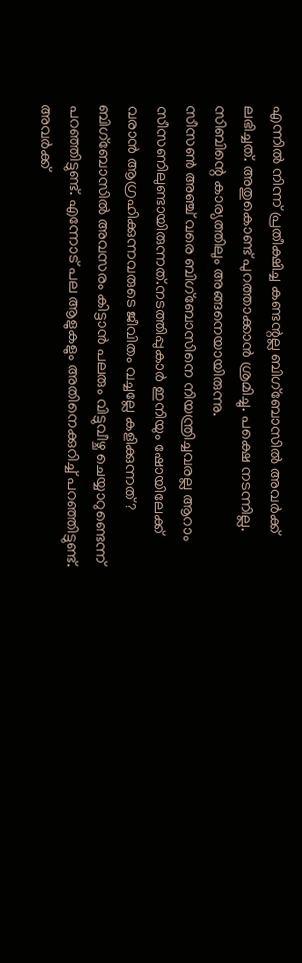എന്നിൽ നിന്ന് പ്രതീക്ഷിച്ച കണ്ടന്റല്ല ബിഗ്ബോസിൽ അവർക്ക് ലഭിച്ചത്. അതുകൊണ്ട് പുറത്താക്കാൻ ശ്രമിച്ചു. പക്ഷെ നടന്നില്ല. സിബിന്റെ കാര്യത്തിലും അങ്ങനെയായിരുന്നു.
സീസൺ അഞ്ച് വരെ ബിഗ്ബോസിനെ നിയന്ത്രിച്ചവരല്ല ആറാം സീസണിലുണ്ടായിരുന്നത്.നടത്തിപ്പുകാർ ഇനിയും ഷോയിലേക്ക് വരാൻ ആഗ്രഹിക്കുന്നവരുടെ ജീവിതം വച്ചല്ലേ കളിക്കുന്നത്? ബിഗ്ബോസിൽ അവസരം കിട്ടാൻ പലരും വിട്ടുവീഴ്ച ചെയ്യാറുണ്ടെന്ന് പറഞ്ഞിട്ടുണ്ട്. എന്നോട് പല ആളുകളും അതിനെക്കുറിച്ച് പറഞ്ഞിട്ടുണ്ട്. അവർക്ക്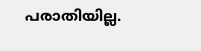പരാതിയില്ല.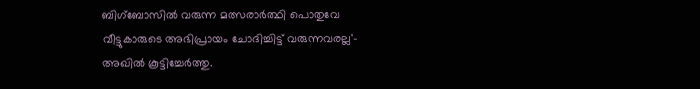ബിഗ്ബോസിൽ വരുന്ന മത്സരാർത്ഥി പൊതുവേ വീട്ടുകാരുടെ അഭിപ്രായം ചോദിച്ചിട്ട് വരുന്നവരല്ല'- അഖിൽ കൂട്ടിച്ചേർത്തു.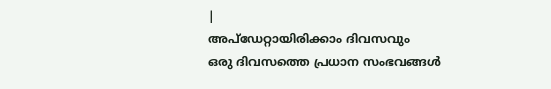|
അപ്ഡേറ്റായിരിക്കാം ദിവസവും
ഒരു ദിവസത്തെ പ്രധാന സംഭവങ്ങൾ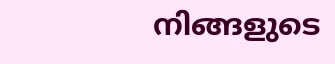നിങ്ങളുടെ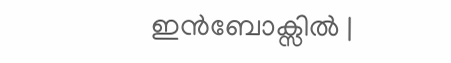ഇൻബോക്സിൽ |